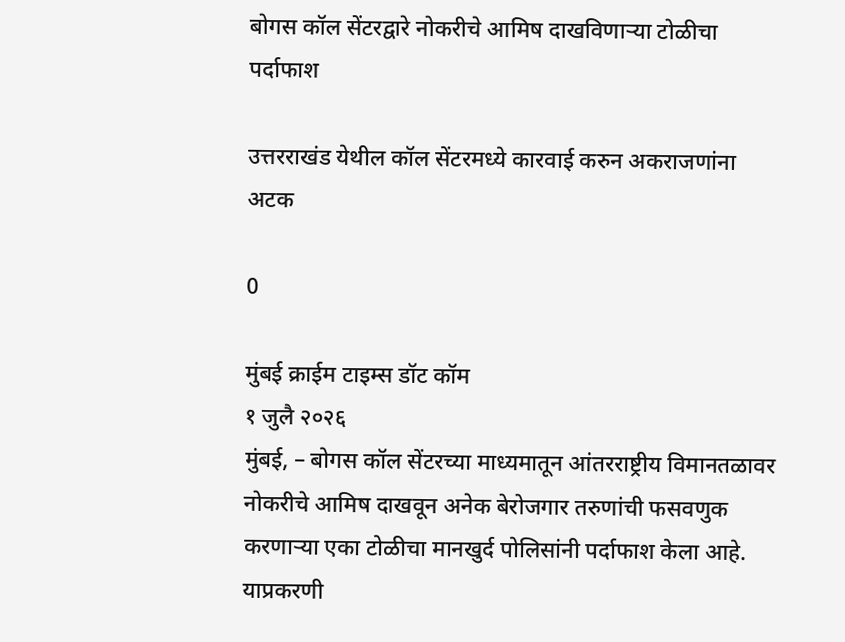बोगस कॉल सेंटरद्वारे नोकरीचे आमिष दाखविणार्‍या टोळीचा पर्दाफाश

उत्तरराखंड येथील कॉल सेंटरमध्ये कारवाई करुन अकराजणांना अटक

0

मुंबई क्राईम टाइम्स डॉट कॉम
१ जुलै २०२६
मुंबई, – बोगस कॉल सेंटरच्या माध्यमातून आंतरराष्ट्रीय विमानतळावर नोकरीचे आमिष दाखवून अनेक बेरोजगार तरुणांची फसवणुक करणार्‍या एका टोळीचा मानखुर्द पोलिसांनी पर्दाफाश केला आहे. याप्रकरणी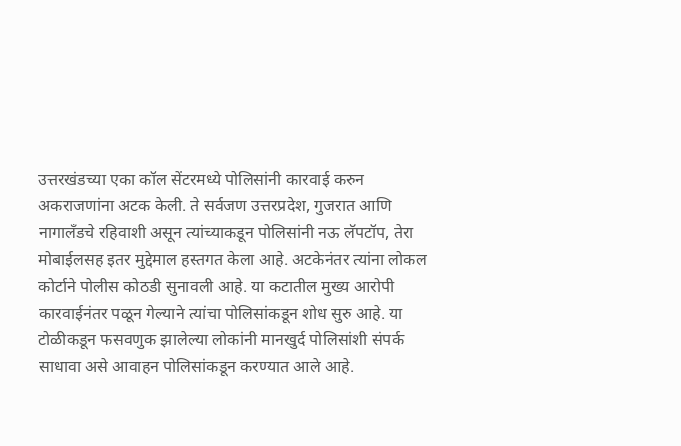उत्तरखंडच्या एका कॉल सेंटरमध्ये पोलिसांनी कारवाई करुन अकराजणांना अटक केली. ते सर्वजण उत्तरप्रदेश, गुजरात आणि नागालँडचे रहिवाशी असून त्यांच्याकडून पोलिसांनी नऊ लॅपटॉप, तेरा मोबाईलसह इतर मुद्देमाल हस्तगत केला आहे. अटकेनंतर त्यांना लोकल कोर्टाने पोलीस कोठडी सुनावली आहे. या कटातील मुख्य आरोपी कारवाईनंतर पळून गेल्याने त्यांचा पोलिसांकडून शोध सुरु आहे. या टोळीकडून फसवणुक झालेल्या लोकांनी मानखुर्द पोलिसांशी संपर्क साधावा असे आवाहन पोलिसांकडून करण्यात आले आहे.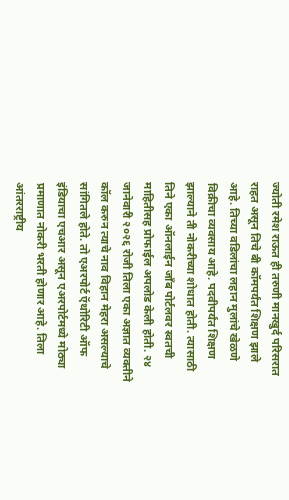ज्योती रमेश राऊत ही तरुणी मानखुर्द परिसरात राहत असून तिचे बी कॉमपर्यंत शिक्षण झाले आहे. तिच्या वडिलांचा लहान मुलांचे खेळणे विक्रीचा व्यवसाय आहे. पदवीपर्यंत शिक्षण झाल्याने ती नोकरीच्या शोधात होती. त्यासाठी तिने एका ऑनलाईन जॉंब पोर्टलवर स्वतची माहितीसह प्रोफाईल अपलोड केली होती. २४ जानेवारी २०२६ रोजी तिला एका अज्ञात व्यक्तीने कॉल करुन त्याचे नाव विहान मेहरा असल्याचे सांगितले होते. तो एअरपोर्ट ऍथोरिटी ऑफ इंडियाचा एचआर असून एअरपोर्टमध्ये मोठ्या प्रमाणात नोकरी भरती होणार आहे. तिला आंतरराष्ट्रीय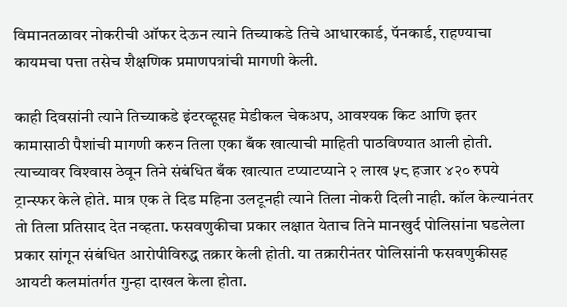विमानतळावर नोकरीची ऑफर देऊन त्याने तिच्याकडे तिचे आधारकार्ड, पॅनकार्ड, राहण्याचा कायमचा पत्ता तसेच शैक्षणिक प्रमाणपत्रांची मागणी केली.

काही दिवसांनी त्याने तिच्याकडे इंटरव्हूसह मेडीकल चेकअप, आवश्यक किट आणि इतर कामासाठी पैशांची मागणी करुन तिला एका बँक खात्याची माहिती पाठविण्यात आली होती. त्याच्यावर विश्‍वास ठेवून तिने संबंधित बँक खात्यात टप्याटप्याने २ लाख ५८ हजार ४२० रुपये ट्रान्स्फर केले होते. मात्र एक ते दिड महिना उलटूनही त्याने तिला नोकरी दिली नाही. कॉल केल्यानंतर तो तिला प्रतिसाद देत नव्हता. फसवणुकीचा प्रकार लक्षात येताच तिने मानखुर्द पोलिसांना घडलेला प्रकार सांगून संबंधित आरोपीविरुद्ध तक्रार केली होती. या तक्रारीनंतर पोलिसांनी फसवणुकीसह आयटी कलमांतर्गत गुन्हा दाखल केला होता.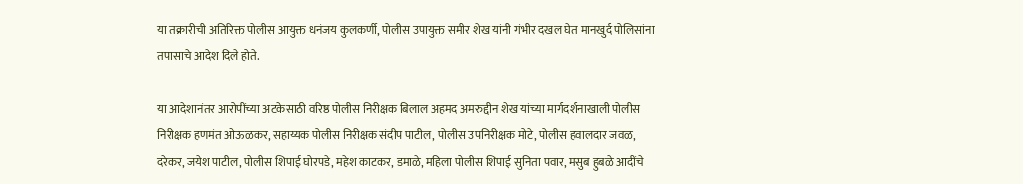या तक्रारीची अतिरिक्त पोलीस आयुक्त धनंजय कुलकर्णी, पोलीस उपायुक्त समीर शेख यांनी गंभीर दखल घेत मानखुर्द पोलिसांना तपासाचे आदेश दिले होते.

या आदेशानंतर आरोपींच्या अटकेसाठी वरिष्ठ पोलीस निरीक्षक बिलाल अहमद अमरुद्दीन शेख यांच्या मार्गदर्शनाखाली पोलीस निरीक्षक हणमंत ओऊळकर, सहाय्यक पोलीस निरीक्षक संदीप पाटील, पोलीस उपनिरीक्षक मोटे, पोलीस हवालदार जवळ, दरेकर, जयेश पाटील, पोलीस शिपाई घोरपडे, महेश काटकर, डमाळे, महिला पोलीस शिपाई सुनिता पवार, मसुब हुबळे आदींचे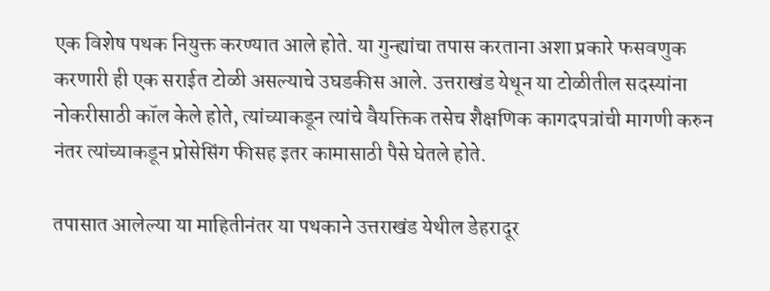एक विशेष पथक नियुक्त करण्यात आले होते. या गुन्ह्यांचा तपास करताना अशा प्रकारे फसवणुक करणारी ही एक सराईत टोळी असल्याचे उघडकीस आले. उत्तराखंड येथून या टोळीतील सदस्यांना नोकरीसाठी कॉल केले होते, त्यांच्याकडून त्यांचे वैयक्तिक तसेच शैक्षणिक कागदपत्रांची मागणी करुन नंतर त्यांच्याकडून प्रोसेसिंग फीसह इतर कामासाठी पैसे घेतले होते.

तपासात आलेल्या या माहितीनंतर या पथकाने उत्तराखंड येथील डेहरादूर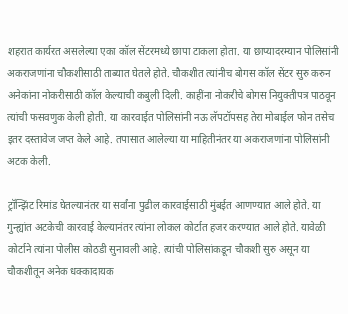शहरात कार्यरत असलेल्या एका कॉल सेंटरमध्ये छापा टाकला होता. या छाप्यादरम्यान पोलिसांनी अकराजणांना चौकशीसाठी ताब्यात घेतले होते. चौकशीत त्यांनीच बोगस कॉल सेंटर सुरु करुन अनेकांना नोकरीसाठी कॉल केल्याची कबुली दिली. काहींना नोकरीचे बोगस नियुक्तीपत्र पाठवून त्यांची फसवणुक केली होती. या कारवाईत पोलिसांनी नऊ लॅपटॉपसह तेरा मोबाईल फोन तसेच इतर दस्तावेज जप्त केले आहे. तपासात आलेल्या या माहितीनंतर या अकराजणांना पोलिसांनी अटक केली.

ट्रॉन्झिंट रिमांड घेतल्यानंतर या सर्वांना पुढील कारवाईसाठी मुंबईत आणण्यात आले होते. या गुन्ह्यांत अटकेची कारवाई केल्यानंतर त्यांना लोकल कोर्टात हजर करण्यात आले होते. यावेळी कोर्टाने त्यांना पोलीस कोठडी सुनावली आहे. त्यांची पोलिसांकडून चौकशी सुरु असून या चौकशीतून अनेक धक्कादायक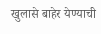खुलासे बाहेर येण्याची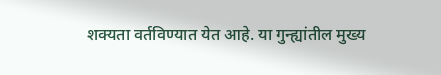शक्यता वर्तविण्यात येत आहे. या गुन्ह्यांतील मुख्य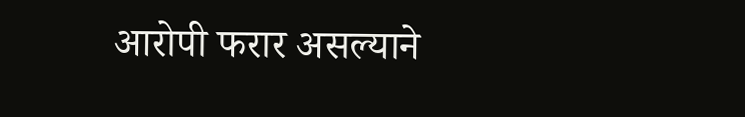आरोपी फरार असल्याने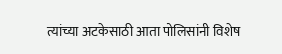त्यांच्या अटकेसाठी आता पोलिसांनी विशेष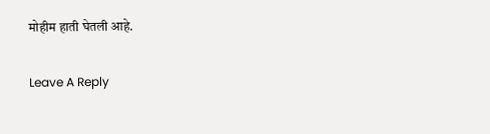मोहीम हाती घेतली आहे.

Leave A Reply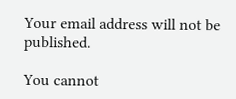Your email address will not be published.

You cannot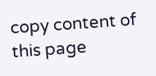copy content of this page